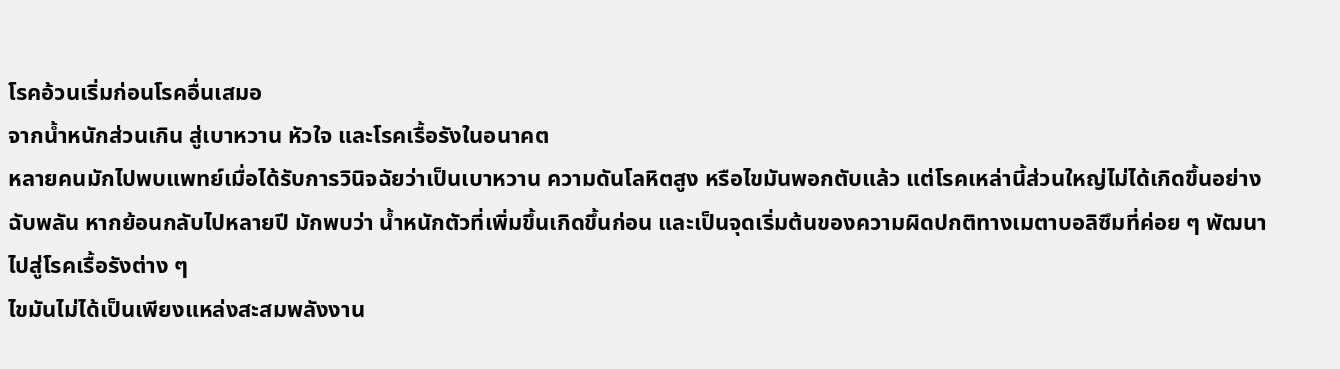โรคอ้วนเริ่มก่อนโรคอื่นเสมอ
จากน้ำหนักส่วนเกิน สู่เบาหวาน หัวใจ และโรคเรื้อรังในอนาคต
หลายคนมักไปพบแพทย์เมื่อได้รับการวินิจฉัยว่าเป็นเบาหวาน ความดันโลหิตสูง หรือไขมันพอกตับแล้ว แต่โรคเหล่านี้ส่วนใหญ่ไม่ได้เกิดขึ้นอย่างฉับพลัน หากย้อนกลับไปหลายปี มักพบว่า น้ำหนักตัวที่เพิ่มขึ้นเกิดขึ้นก่อน และเป็นจุดเริ่มต้นของความผิดปกติทางเมตาบอลิซึมที่ค่อย ๆ พัฒนาไปสู่โรคเรื้อรังต่าง ๆ
ไขมันไม่ได้เป็นเพียงแหล่งสะสมพลังงาน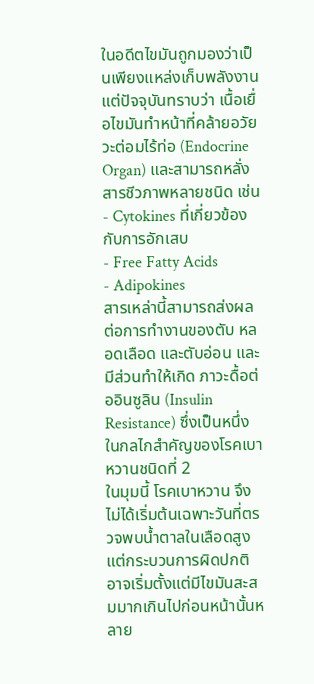ในอดีตไขมันถูกมองว่าเป็นเพียงแหล่งเก็บพลังงาน แต่ปัจจุบันทราบว่า เนื้อเยื่อไขมันทำหน้าที่คล้ายอวัยวะต่อมไร้ท่อ (Endocrine Organ) และสามารถหลั่งสารชีวภาพหลายชนิด เช่น
- Cytokines ที่เกี่ยวข้องกับการอักเสบ
- Free Fatty Acids
- Adipokines
สารเหล่านี้สามารถส่งผลต่อการทำงานของตับ หลอดเลือด และตับอ่อน และมีส่วนทำให้เกิด ภาวะดื้อต่ออินซูลิน (Insulin Resistance) ซึ่งเป็นหนึ่งในกลไกสำคัญของโรคเบาหวานชนิดที่ 2
ในมุมนี้ โรคเบาหวาน จึงไม่ได้เริ่มต้นเฉพาะวันที่ตรวจพบน้ำตาลในเลือดสูง แต่กระบวนการผิดปกติอาจเริ่มตั้งแต่มีไขมันสะสมมากเกินไปก่อนหน้านั้นหลาย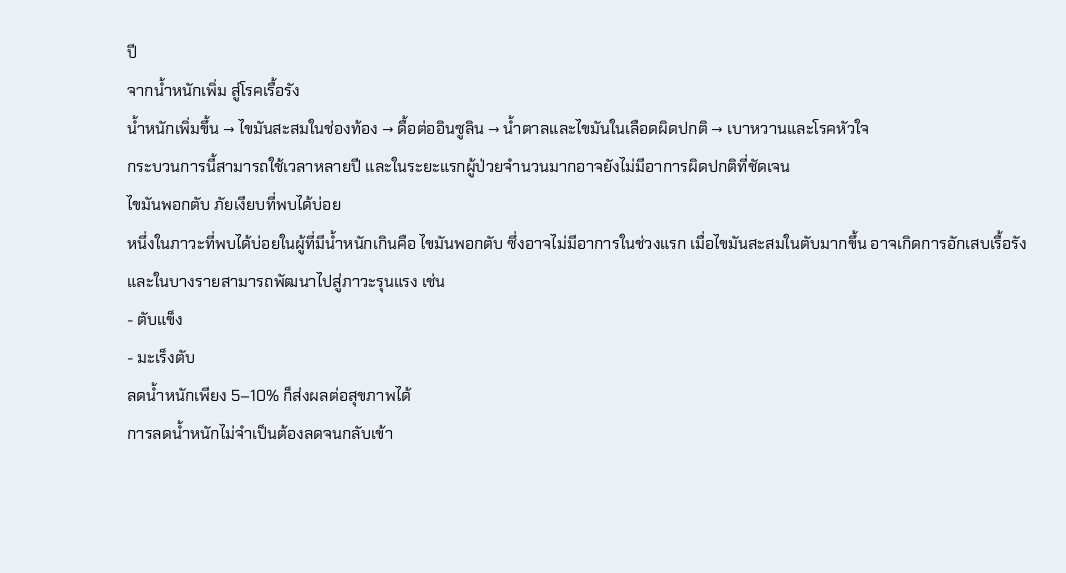ปี
จากน้ำหนักเพิ่ม สู่โรคเรื้อรัง
น้ำหนักเพิ่มขึ้น → ไขมันสะสมในช่องท้อง → ดื้อต่ออินซูลิน → น้ำตาลและไขมันในเลือดผิดปกติ → เบาหวานและโรคหัวใจ
กระบวนการนี้สามารถใช้เวลาหลายปี และในระยะแรกผู้ป่วยจำนวนมากอาจยังไม่มีอาการผิดปกติที่ชัดเจน
ไขมันพอกตับ ภัยเงียบที่พบได้บ่อย
หนึ่งในภาวะที่พบได้บ่อยในผู้ที่มีน้ำหนักเกินคือ ไขมันพอกตับ ซึ่งอาจไม่มีอาการในช่วงแรก เมื่อไขมันสะสมในตับมากขึ้น อาจเกิดการอักเสบเรื้อรัง และในบางรายสามารถพัฒนาไปสู่ภาวะรุนแรง เช่น
- ตับแข็ง
- มะเร็งตับ
ลดน้ำหนักเพียง 5–10% ก็ส่งผลต่อสุขภาพได้
การลดน้ำหนักไม่จำเป็นต้องลดจนกลับเข้า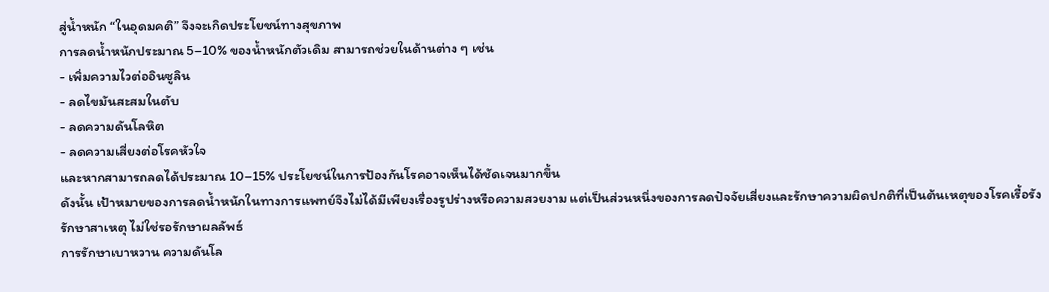สู่น้ำหนัก “ในอุดมคติ” จึงจะเกิดประโยชน์ทางสุขภาพ
การลดน้ำหนักประมาณ 5–10% ของน้ำหนักตัวเดิม สามารถช่วยในด้านต่าง ๆ เช่น
- เพิ่มความไวต่ออินซูลิน
- ลดไขมันสะสมในตับ
- ลดความดันโลหิต
- ลดความเสี่ยงต่อโรคหัวใจ
และหากสามารถลดได้ประมาณ 10–15% ประโยชน์ในการป้องกันโรคอาจเห็นได้ชัดเจนมากขึ้น
ดังนั้น เป้าหมายของการลดน้ำหนักในทางการแพทย์จึงไม่ได้มีเพียงเรื่องรูปร่างหรือความสวยงาม แต่เป็นส่วนหนึ่งของการลดปัจจัยเสี่ยงและรักษาความผิดปกติที่เป็นต้นเหตุของโรคเรื้อรัง
รักษาสาเหตุ ไม่ใช่รอรักษาผลลัพธ์
การรักษาเบาหวาน ความดันโล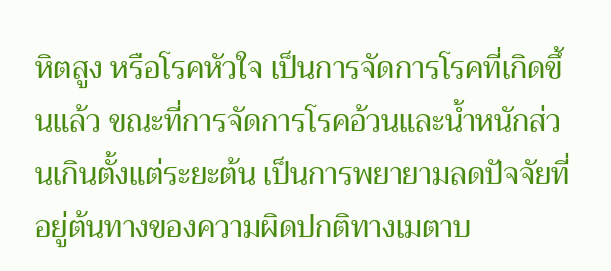หิตสูง หรือโรคหัวใจ เป็นการจัดการโรคที่เกิดขึ้นแล้ว ขณะที่การจัดการโรคอ้วนและน้ำหนักส่วนเกินตั้งแต่ระยะต้น เป็นการพยายามลดปัจจัยที่อยู่ต้นทางของความผิดปกติทางเมตาบ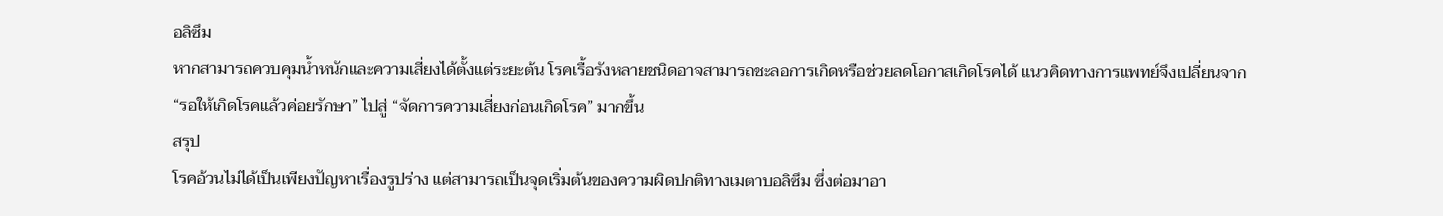อลิซึม
หากสามารถควบคุมน้ำหนักและความเสี่ยงได้ตั้งแต่ระยะต้น โรคเรื้อรังหลายชนิดอาจสามารถชะลอการเกิดหรือช่วยลดโอกาสเกิดโรคได้ แนวคิดทางการแพทย์จึงเปลี่ยนจาก “รอให้เกิดโรคแล้วค่อยรักษา” ไปสู่ “จัดการความเสี่ยงก่อนเกิดโรค” มากขึ้น
สรุป
โรคอ้วนไม่ได้เป็นเพียงปัญหาเรื่องรูปร่าง แต่สามารถเป็นจุดเริ่มต้นของความผิดปกติทางเมตาบอลิซึม ซึ่งต่อมาอา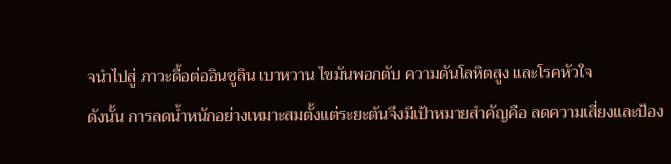จนำไปสู่ ภาวะดื้อต่ออินซูลิน เบาหวาน ไขมันพอกตับ ความดันโลหิตสูง และโรคหัวใจ
ดังนั้น การลดน้ำหนักอย่างเหมาะสมตั้งแต่ระยะต้นจึงมีเป้าหมายสำคัญคือ ลดความเสี่ยงและป้อง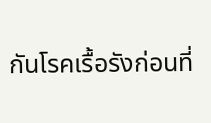กันโรคเรื้อรังก่อนที่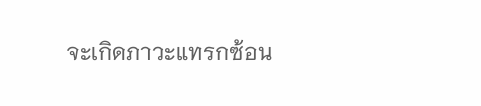จะเกิดภาวะแทรกซ้อน